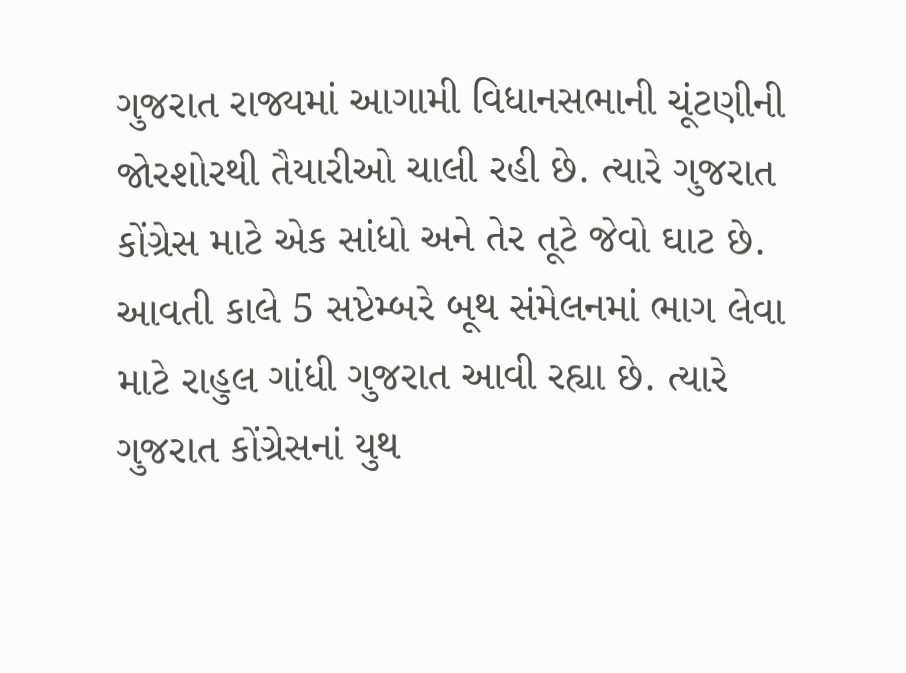ગુજરાત રાજ્યમાં આગામી વિધાનસભાની ચૂંટણીની જોરશોરથી તૈયારીઓ ચાલી રહી છે. ત્યારે ગુજરાત કોંગ્રેસ માટે એક સાંધો અને તેર તૂટે જેવો ઘાટ છે. આવતી કાલે 5 સપ્ટેમ્બરે બૂથ સંમેલનમાં ભાગ લેવા માટે રાહુલ ગાંધી ગુજરાત આવી રહ્યા છે. ત્યારે ગુજરાત કોંગ્રેસનાં યુથ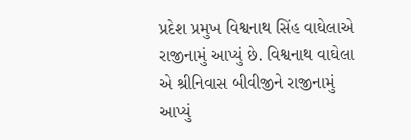પ્રદેશ પ્રમુખ વિશ્વનાથ સિંહ વાઘેલાએ રાજીનામું આપ્યું છે. વિશ્વનાથ વાઘેલા એ શ્રીનિવાસ બીવીજીને રાજીનામું આપ્યું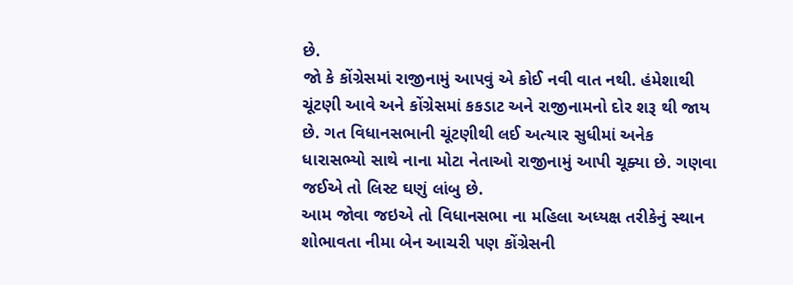છે.
જો કે કોંગ્રેસમાં રાજીનામું આપવું એ કોઈ નવી વાત નથી. હંમેશાથી ચૂંટણી આવે અને કોંગ્રેસમાં કકડાટ અને રાજીનામનો દોર શરૂ થી જાય છે. ગત વિધાનસભાની ચૂંટણીથી લઈ અત્યાર સુધીમાં અનેક ધારાસભ્યો સાથે નાના મોટા નેતાઓ રાજીનામું આપી ચૂક્યા છે. ગણવા જઈએ તો લિસ્ટ ઘણું લાંબુ છે.
આમ જોવા જઇએ તો વિધાનસભા ના મહિલા અધ્યક્ષ તરીકેનું સ્થાન શોભાવતા નીમા બેન આચરી પણ કોંગ્રેસની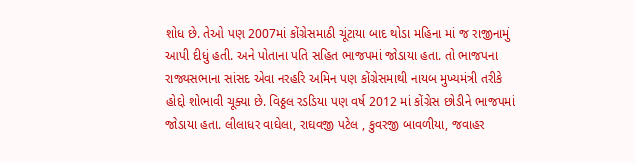શોધ છે. તેઓ પણ 2007માં કોંગ્રેસમાઠી ચૂંટાયા બાદ થોડા મહિના માં જ રાજીનામું આપી દીધું હતી. અને પોતાના પતિ સહિત ભાજપમાં જોડાયા હતા. તો ભાજપના રાજ્યસભાના સાંસદ એવા નરહરિ અમિન પણ કોંગ્રેસમાથી નાયબ મુખ્યમંત્રી તરીકે હોદ્દો શોભાવી ચૂક્યા છે. વિઠ્ઠલ રડડિયા પણ વર્ષ 2012 માં કોંગ્રેસ છોડીને ભાજપમાં જોડાયા હતા. લીલાધર વાઘેલા, રાઘવજી પટેલ , કુવરજી બાવળીયા, જવાહર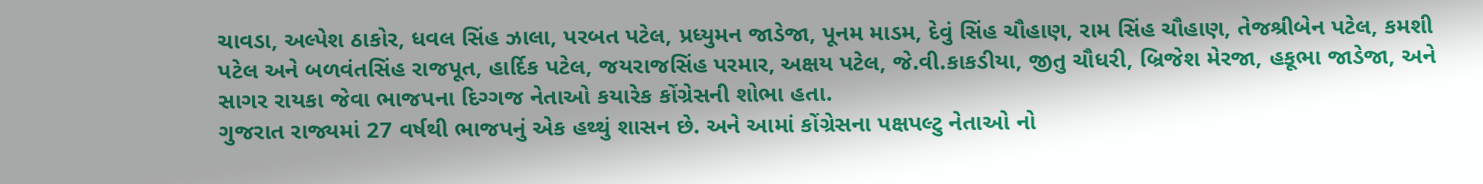ચાવડા, અલ્પેશ ઠાકોર, ધવલ સિંહ ઝાલા, પરબત પટેલ, પ્રધ્યુમન જાડેજા, પૂનમ માડમ, દેવું સિંહ ચૌહાણ, રામ સિંહ ચૌહાણ, તેજશ્રીબેન પટેલ, કમશી પટેલ અને બળવંતસિંહ રાજપૂત, હાર્દિક પટેલ, જયરાજસિંહ પરમાર, અક્ષય પટેલ, જે.વી.કાકડીયા, જીતુ ચૌધરી, બ્રિજેશ મેરજા, હકૂભા જાડેજા, અને સાગર રાયકા જેવા ભાજપના દિગ્ગજ નેતાઓ કયારેક કોંગ્રેસની શોભા હતા.
ગુજરાત રાજ્યમાં 27 વર્ષથી ભાજપનું એક હથ્થું શાસન છે. અને આમાં કોંગ્રેસના પક્ષપલ્ટુ નેતાઓ નો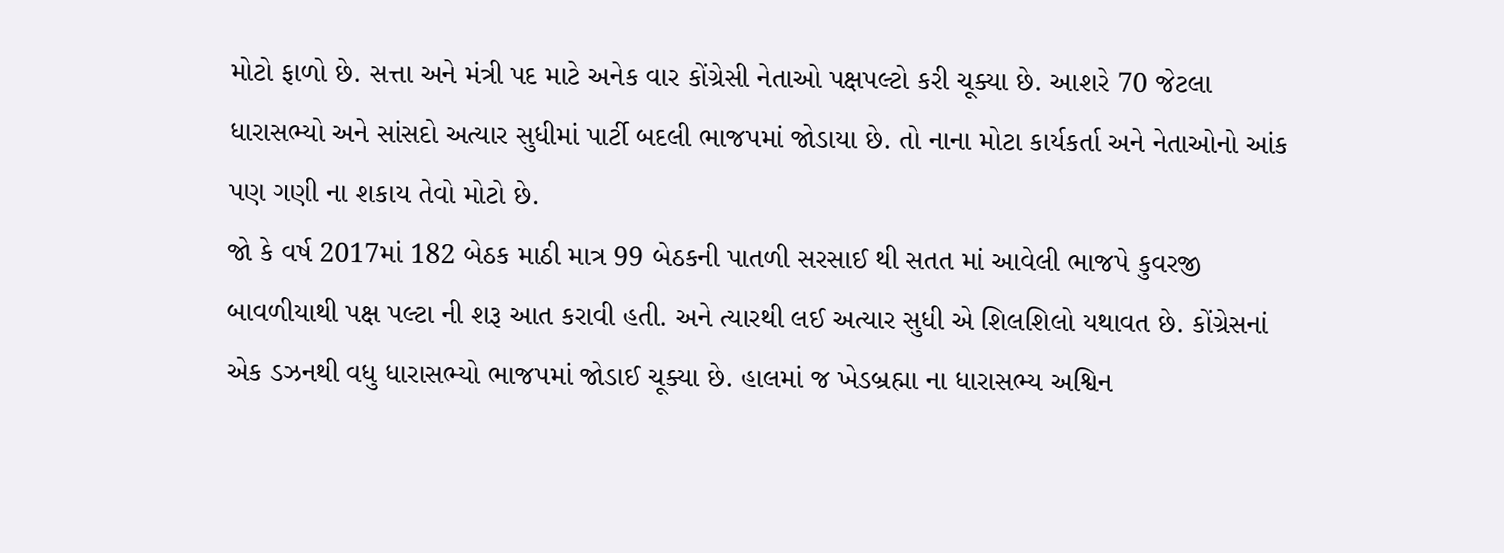મોટો ફાળો છે. સત્તા અને મંત્રી પદ માટે અનેક વાર કોંગ્રેસી નેતાઓ પક્ષપલ્ટો કરી ચૂક્યા છે. આશરે 70 જેટલા ધારાસભ્યો અને સાંસદો અત્યાર સુધીમાં પાર્ટી બદલી ભાજપમાં જોડાયા છે. તો નાના મોટા કાર્યકર્તા અને નેતાઓનો આંક પણ ગણી ના શકાય તેવો મોટો છે.
જો કે વર્ષ 2017માં 182 બેઠક માઠી માત્ર 99 બેઠકની પાતળી સરસાઈ થી સતત માં આવેલી ભાજપે કુવરજી બાવળીયાથી પક્ષ પલ્ટા ની શરૂ આત કરાવી હતી. અને ત્યારથી લઈ અત્યાર સુધી એ શિલશિલો યથાવત છે. કોંગ્રેસનાં એક ડઝનથી વધુ ધારાસભ્યો ભાજપમાં જોડાઈ ચૂક્યા છે. હાલમાં જ ખેડબ્રહ્મા ના ધારાસભ્ય અશ્વિન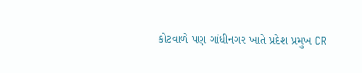કોટવાળે પણ ગાંધીનગર ખાતે પ્રદેશ પ્રમુખ CR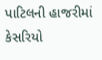પાટિલની હાજરીમાં કેસરિયો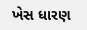ખેસ ધારણ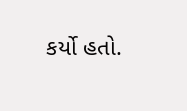કર્યો હતો.